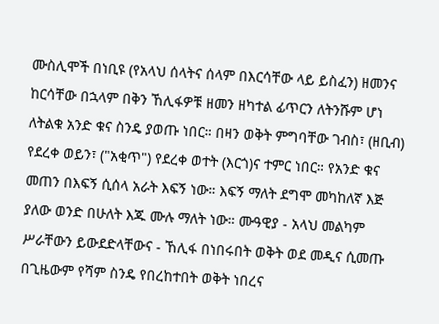ሙስሊሞች በነቢዩ (የአላህ ሰላትና ሰላም በእርሳቸው ላይ ይስፈን) ዘመንና ከርሳቸው በኋላም በቅን ኸሊፋዎቹ ዘመን ዘካተል ፊጥርን ለትንሹም ሆነ ለትልቁ አንድ ቁና ስንዴ ያወጡ ነበር። በዛን ወቅት ምግባቸው ገብስ፣ (ዘቢብ) የደረቀ ወይን፣ ("አቂጥ") የደረቀ ወተት (እርጎ)ና ተምር ነበር። የአንድ ቁና መጠን በእፍኝ ሲሰላ አራት እፍኝ ነው። እፍኝ ማለት ደግሞ መካከለኛ እጅ ያለው ወንድ በሁለት እጁ ሙሉ ማለት ነው። ሙዓዊያ - አላህ መልካም ሥራቸውን ይውደድላቸውና - ኸሊፋ በነበሩበት ወቅት ወደ መዲና ሲመጡ በጊዜውም የሻም ስንዴ የበረከተበት ወቅት ነበረና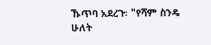ኹጥባ አደረጉ፡ "የሻም ስንዴ ሁለት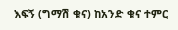እፍኝ (ግማሽ ቁና) ከአንድ ቁና ተምር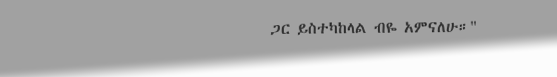ጋር ይስተካከላል ብዬ አምናለሁ።"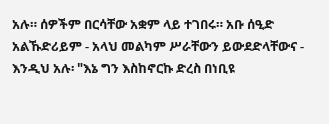አሉ። ሰዎችም በርሳቸው አቋም ላይ ተገበሩ። አቡ ሰዒድ አልኹድሪይም - አላህ መልካም ሥራቸውን ይውደድላቸውና - እንዲህ አሉ፡ "እኔ ግን እስከኖርኩ ድረስ በነቢዩ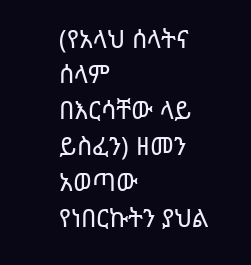(የአላህ ሰላትና ሰላም በእርሳቸው ላይ ይስፈን) ዘመን አወጣው የነበርኩትን ያህል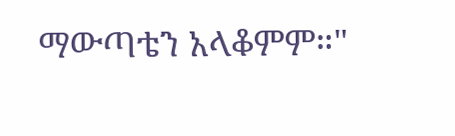ማውጣቴን አላቆምም።"